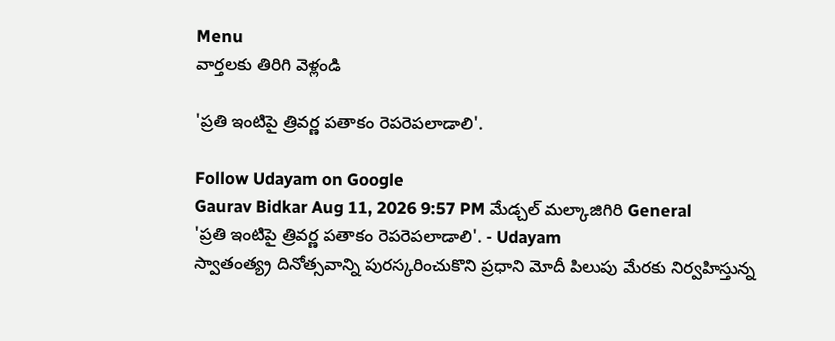Menu
వార్తలకు తిరిగి వెళ్లండి

'ప్రతి ఇంటిపై త్రివర్ణ పతాకం రెపరెపలాడాలి'.

Follow Udayam on Google
Gaurav Bidkar Aug 11, 2026 9:57 PM మేడ్చల్ మల్కాజిగిరి General
'ప్రతి ఇంటిపై త్రివర్ణ పతాకం రెపరెపలాడాలి'. - Udayam
స్వాతంత్య్ర దినోత్సవాన్ని పురస్కరించుకొని ప్రధాని మోదీ పిలుపు మేరకు నిర్వహిస్తున్న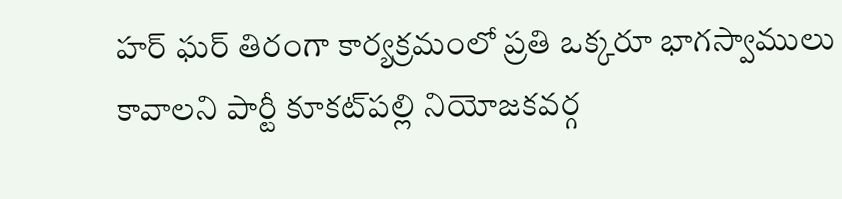హర్‌ ఘర్‌ తిరంగా కార్యక్రమంలో ప్రతి ఒక్కరూ భాగస్వాములు కావాలని పార్టీ కూకట్‌పల్లి నియోజకవర్గ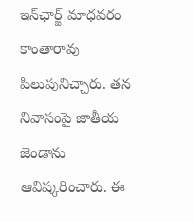ఇన్‌ఛార్జ్ మాధవరం కాంతారావు పిలుపునిచ్చారు. తన నివాసంపై జాతీయ జెండాను ఆవిష్కరించారు. ఈ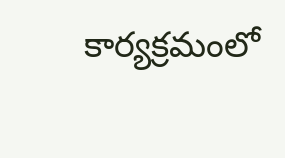కార్యక్రమంలో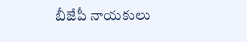బీజేపీ నాయకులు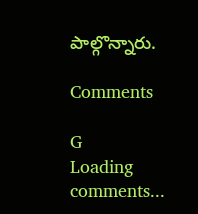పాల్గొన్నారు.

Comments

G
Loading comments...